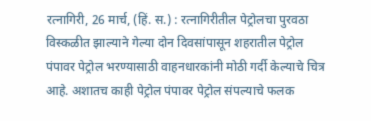रत्नागिरी, 26 मार्च, (हिं. स.) : रत्नागिरीतील पेट्रोलचा पुरवठा विस्कळीत झाल्याने गेल्या दोन दिवसांपासून शहरातील पेट्रोल पंपावर पेट्रोल भरण्यासाठी वाहनधारकांनी मोठी गर्दी केल्याचे चित्र आहे. अशातच काही पेट्रोल पंपावर पेट्रोल संपल्याचे फलक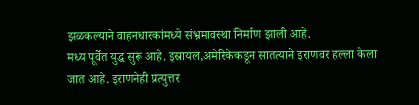झळकल्याने वाहनधारकांमध्ये संभ्रमावस्था निर्माण झाली आहे.
मध्य पूर्वेत युद्ध सुरू आहे. इस्रायल,अमेरिकेकडून सातत्याने इराणवर हल्ला केला जात आहे. इराणनेही प्रत्युत्तर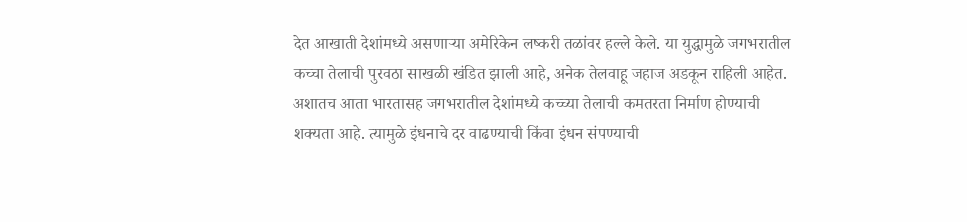देत आखाती देशांमध्ये असणाऱ्या अमेरिकेन लष्करी तळांवर हल्ले केले. या युद्धामुळे जगभरातील कच्चा तेलाची पुरवठा साखळी खंडित झाली आहे, अनेक तेलवाहू जहाज अडकून राहिली आहेत. अशातच आता भारतासह जगभरातील देशांमध्ये कच्च्या तेलाची कमतरता निर्माण होण्याची शक्यता आहे. त्यामुळे इंधनाचे दर वाढण्याची किंवा इंधन संपण्याची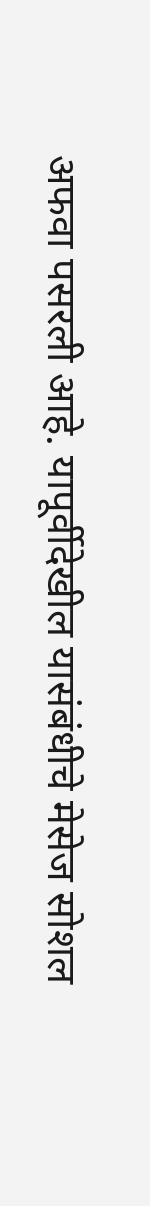अफवा पसरली आहे. यापूर्वीदेखील यासंबंधीचे मेसेज सोशल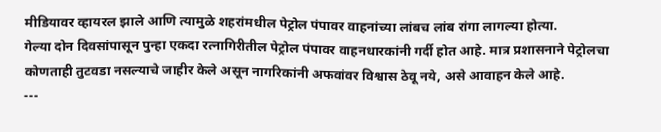मीडियावर व्हायरल झाले आणि त्यामुळे शहरांमधील पेट्रोल पंपावर वाहनांच्या लांबच लांब रांगा लागल्या होत्या.
गेल्या दोन दिवसांपासून पुन्हा एकदा रत्नागिरीतील पेट्रोल पंपावर वाहनधारकांनी गर्दी होत आहे. मात्र प्रशासनाने पेट्रोलचा कोणताही तुटवडा नसल्याचे जाहीर केले असून नागरिकांनी अफवांवर विश्वास ठेवू नये, असे आवाहन केले आहे.
---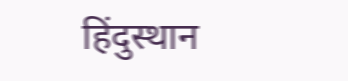हिंदुस्थान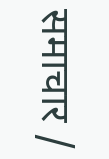समाचार /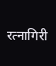रत्नागिरी